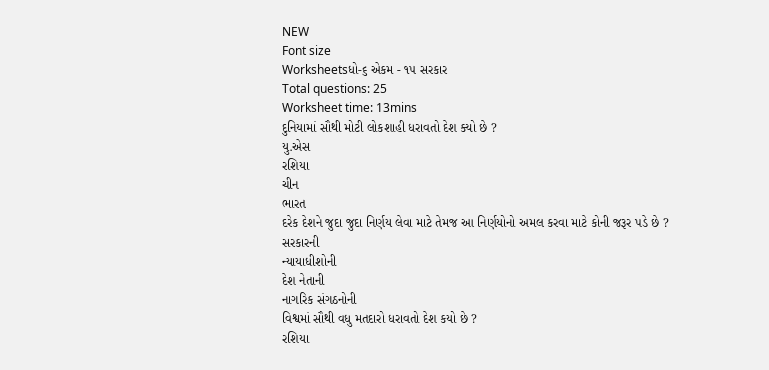NEW
Font size
Worksheetsધો-૬ એકમ - ૧૫ સરકાર
Total questions: 25
Worksheet time: 13mins
દુનિયામાં સૌથી મોટી લોકશાહી ધરાવતો દેશ ક્યો છે ?
યુ.એસ
રશિયા
ચીન
ભારત
દરેક દેશને જુદા જુદા નિર્ણય લેવા માટે તેમજ આ નિર્ણયોનો અમલ કરવા માટે કોની જરૂર પડે છે ?
સરકારની
ન્યાયાધીશોની
દેશ નેતાની
નાગરિક સંગઠનોની
વિશ્વમાં સૌથી વધુ મતદારો ધરાવતો દેશ કયો છે ?
રશિયા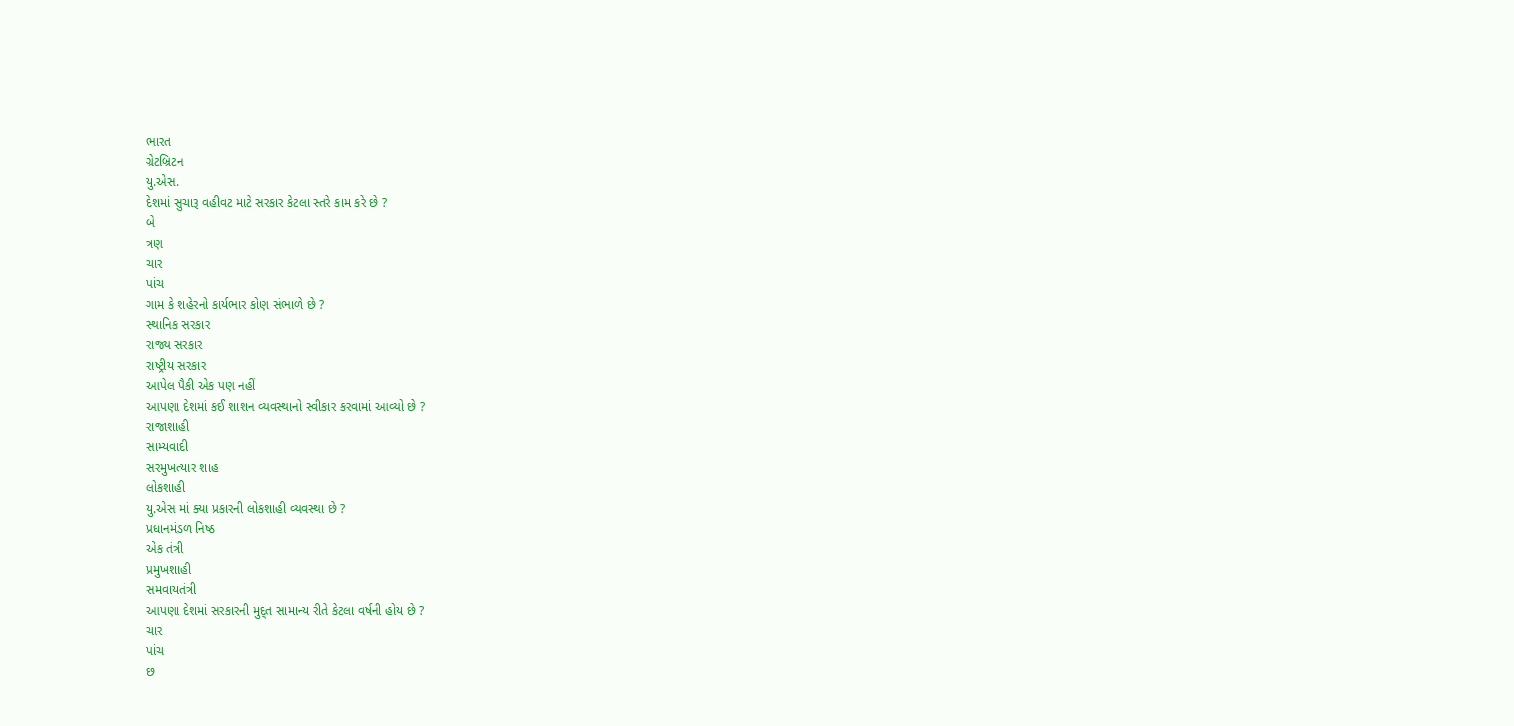ભારત
ગ્રેટબ્રિટન
યુ.એસ.
દેશમાં સુચારૂ વહીવટ માટે સરકાર કેટલા સ્તરે કામ કરે છે ?
બે
ત્રણ
ચાર
પાંચ
ગામ કે શહેરનો કાર્યભાર કોણ સંભાળે છે ?
સ્થાનિક સરકાર
રાજ્ય સરકાર
રાષ્ટ્રીય સરકાર
આપેલ પૈકી એક પણ નહીં
આપણા દેશમાં કઈ શાશન વ્યવસ્થાનો સ્વીકાર કરવામાં આવ્યો છે ?
રાજાશાહી
સામ્યવાદી
સરમુખત્યાર શાહ
લોકશાહી
યુ.એસ માં ક્યા પ્રકારની લોકશાહી વ્યવસ્થા છે ?
પ્રધાનમંડળ નિષ્ઠ
એક તંત્રી
પ્રમુખશાહી
સમવાયતંત્રી
આપણા દેશમાં સરકારની મુદ્ત સામાન્ય રીતે કેટલા વર્ષની હોય છે ?
ચાર
પાંચ
છ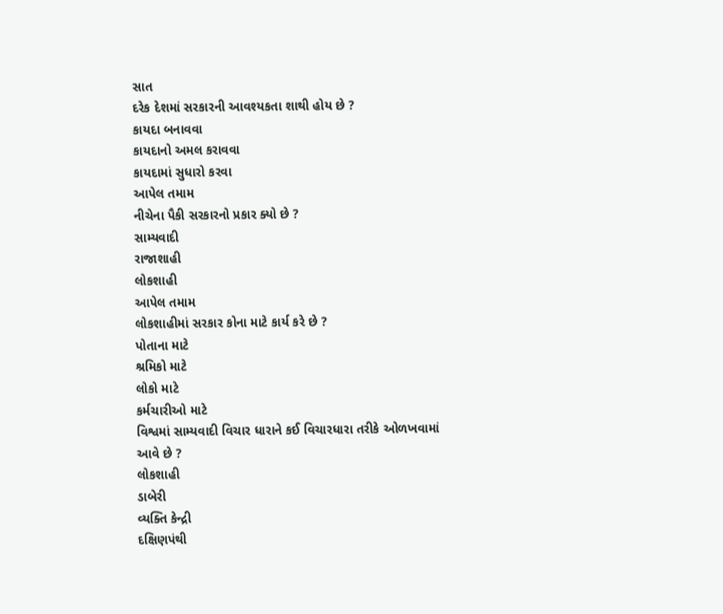સાત
દરેક દેશમાં સરકારની આવશ્યકતા શાથી હોય છે ?
કાયદા બનાવવા
કાયદાનો અમલ કરાવવા
કાયદામાં સુધારો કરવા
આપેલ તમામ
નીચેના પૈકી સરકારનો પ્રકાર ક્યો છે ?
સામ્યવાદી
રાજાશાહી
લોકશાહી
આપેલ તમામ
લોકશાહીમાં સરકાર કોના માટે કાર્ય કરે છે ?
પોતાના માટે
શ્રમિકો માટે
લોકો માટે
કર્મચારીઓ માટે
વિશ્વમાં સામ્યવાદી વિચાર ધારાને કઈ વિચારધારા તરીકે ઓળખવામાં આવે છે ?
લોકશાહી
ડાબેરી
વ્યક્તિ કેન્દ્રી
દક્ષિણપંથી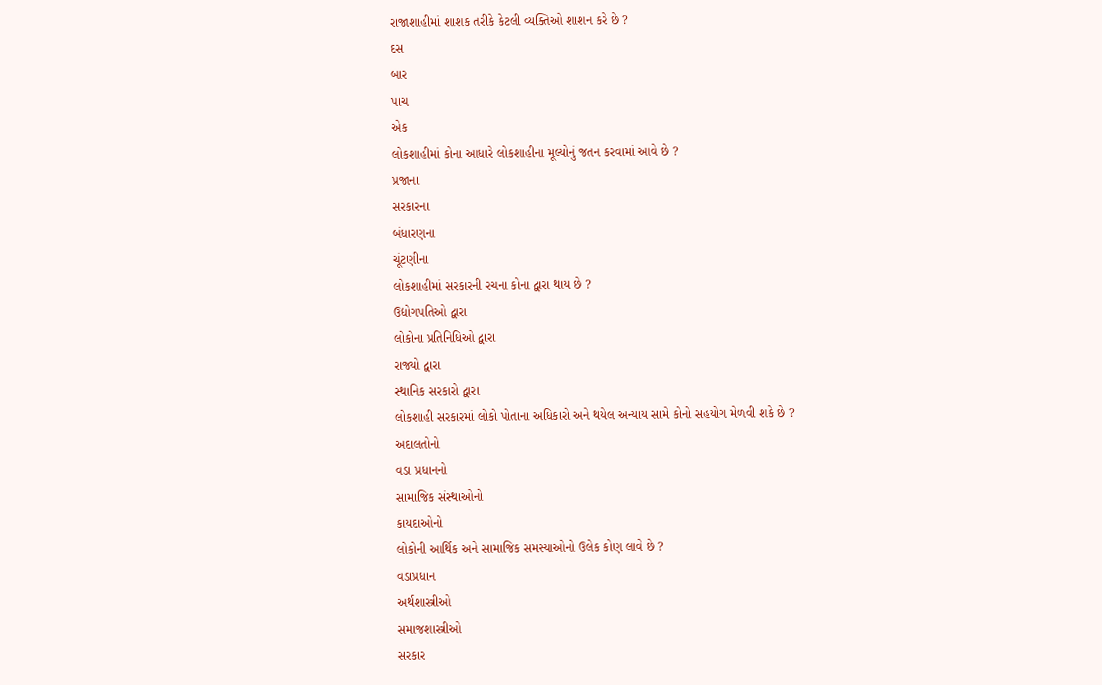રાજાશાહીમાં શાશક તરીકે કેટલી વ્યક્તિઓ શાશન કરે છે ?
દસ
બાર
પાચ
એક
લોકશાહીમાં કોના આધારે લોકશાહીના મૂલ્યોનું જતન કરવામાં આવે છે ?
પ્રજાના
સરકારના
બંધારણના
ચૂંટણીના
લોકશાહીમાં સરકારની રચના કોના દ્વારા થાય છે ?
ઉદ્યોગપતિઓ દ્વારા
લોકોના પ્રતિનિધિઓ દ્વારા
રાજ્યો દ્વારા
સ્થાનિક સરકારો દ્વારા
લોકશાહી સરકારમાં લોકો પોતાના અધિકારો અને થયેલ અન્યાય સામે કોનો સહયોગ મેળવી શકે છે ?
અદાલતોનો
વડા પ્રધાનનો
સામાજિક સંસ્થાઓનો
કાયદાઓનો
લોકોની આર્થિક અને સામાજિક સમસ્યાઓનો ઉલેક કોણ લાવે છે ?
વડાપ્રધાન
અર્થશાસ્ત્રીઓ
સમાજશાસ્ત્રીઓ
સરકાર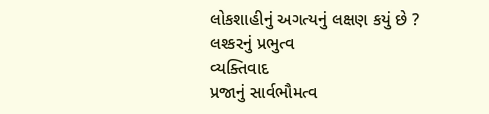લોકશાહીનું અગત્યનું લક્ષણ કયું છે ?
લશ્કરનું પ્રભુત્વ
વ્યક્તિવાદ
પ્રજાનું સાર્વભૌમત્વ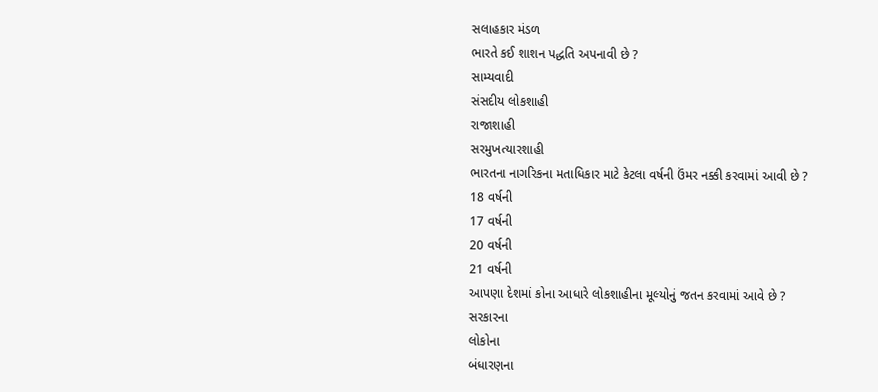સલાહકાર મંડળ
ભારતે કઈ શાશન પદ્ધતિ અપનાવી છે ?
સામ્યવાદી
સંસદીય લોકશાહી
રાજાશાહી
સરમુખત્યારશાહી
ભારતના નાગરિકના મતાધિકાર માટે કેટલા વર્ષની ઉંમર નક્કી કરવામાં આવી છે ?
18 વર્ષની
17 વર્ષની
20 વર્ષની
21 વર્ષની
આપણા દેશમાં કોના આધારે લોકશાહીના મૂલ્યોનું જતન કરવામાં આવે છે ?
સરકારના
લોકોના
બંધારણના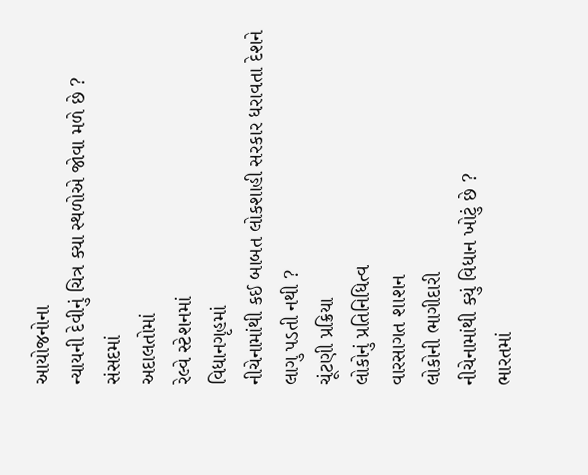આયોજનોના
ન્યાયની દેવીનું ચિત્ર ક્યા સ્થળોએ જોવા મળે છે ?
સંસદમાં
અદાલતોમાં
રેલ્વે સ્ટેશનમાં
વિધાનગૃહમાં
નીચેનામાંથી કઈ બાબત લોકશાહી સરકાર ધરાવતા દેશને લાગુ પડતી નથી ?
ચૂંટણી પ્રક્રિયા
લોકોનું પ્રતિનિધિત્વ
વારસાગત શાશન
લોકોની ભાગીદારી
નીચેનામાંથી ક્યું વિધાન ખોટું છે ?
ભારતમાં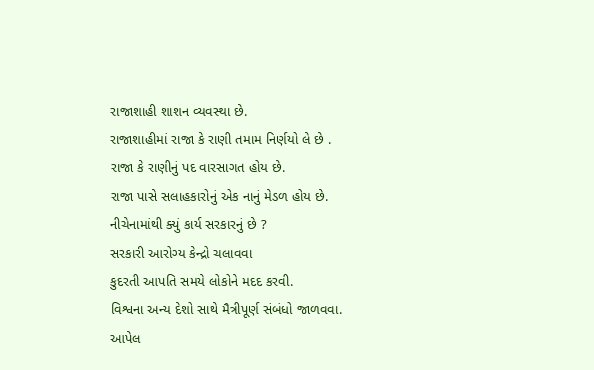રાજાશાહી શાશન વ્યવસ્થા છે.
રાજાશાહીમાં રાજા કે રાણી તમામ નિર્ણયો લે છે .
રાજા કે રાણીનું પદ વારસાગત હોય છે.
રાજા પાસે સલાહકારોનું એક નાનું મેડળ હોય છે.
નીચેનામાંથી ક્યું કાર્ય સરકારનું છે ?
સરકારી આરોગ્ય કેન્દ્રો ચલાવવા
કુદરતી આપતિ સમયે લોકોને મદદ કરવી.
વિશ્વના અન્ય દેશો સાથે મૈત્રીપૂર્ણ સંબંધો જાળવવા.
આપેલ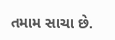તમામ સાચા છે.